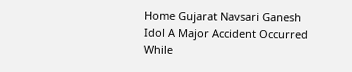Home Gujarat Navsari Ganesh Idol A Major Accident Occurred While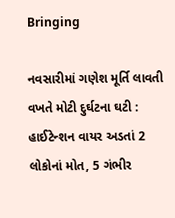Bringing

નવસારીમાં ગણેશ મૂર્તિ લાવતી વખતે મોટી દુર્ઘટના ઘટી : હાઈટેન્શન વાયર અડતાં 2 લોકોનાં મોત, 5 ગંભીર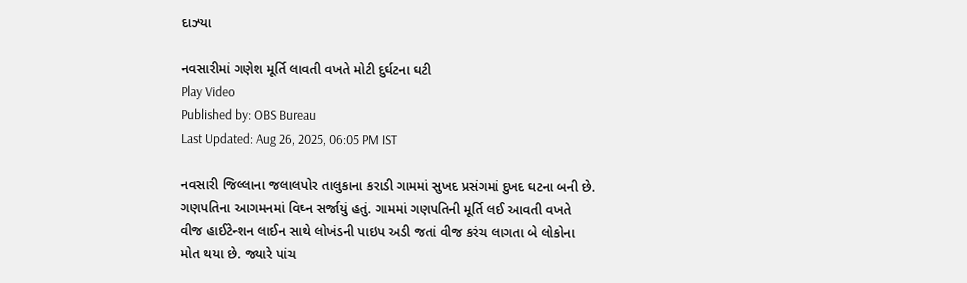દાઝ્યા

નવસારીમાં ગણેશ મૂર્તિ લાવતી વખતે મોટી દુર્ઘટના ઘટી
Play Video
Published by: OBS Bureau
Last Updated: Aug 26, 2025, 06:05 PM IST

નવસારી જિલ્લાના જલાલપોર તાલુકાના કરાડી ગામમાં સુખદ પ્રસંગમાં દુખદ ઘટના બની છે. ગણપતિના આગમનમાં વિઘ્ન સર્જાયું હતું. ગામમાં ગણપતિની મૂર્તિ લઈ આવતી વખતે વીજ હાઈટેન્શન લાઈન સાથે લોખંડની પાઇપ અડી જતાં વીજ કરંચ લાગતા બે લોકોના મોત થયા છે. જ્યારે પાંચ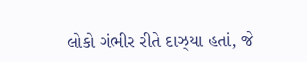લોકો ગંભીર રીતે દાઝ્યા હતાં, જે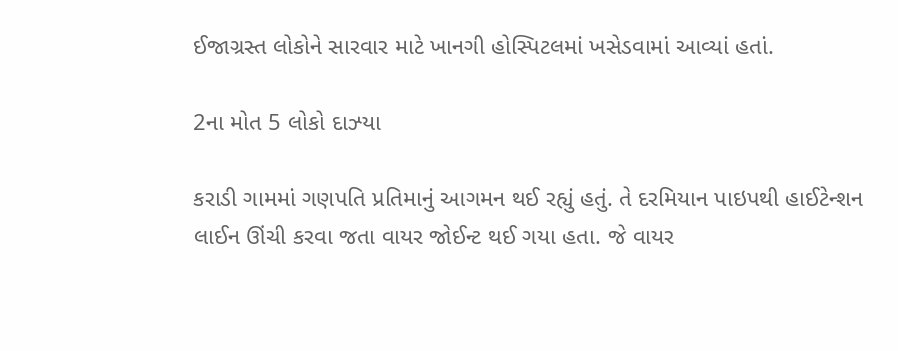ઈજાગ્રસ્ત લોકોને સારવાર માટે ખાનગી હોસ્પિટલમાં ખસેડવામાં આવ્યાં હતાં.

2ના મોત 5 લોકો દાઝ્યા

કરાડી ગામમાં ગણપતિ પ્રતિમાનું આગમન થઈ રહ્યું હતું. તે દરમિયાન પાઇપથી હાઈટેન્શન લાઈન ઊંચી કરવા જતા વાયર જોઈન્ટ થઈ ગયા હતા. જે વાયર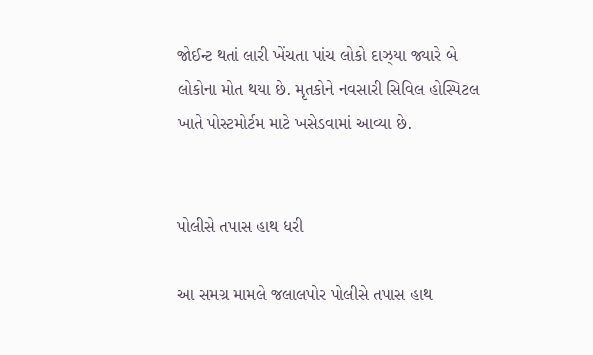જોઈન્ટ થતાં લારી ખેંચતા પાંચ લોકો દાઝ્યા જ્યારે બે લોકોના મોત થયા છે. મૃતકોને નવસારી સિવિલ હોસ્પિટલ ખાતે પોસ્ટમોર્ટમ માટે ખસેડવામાં આવ્યા છે.


પોલીસે તપાસ હાથ ધરી

આ સમગ્ર મામલે જલાલપોર પોલીસે તપાસ હાથ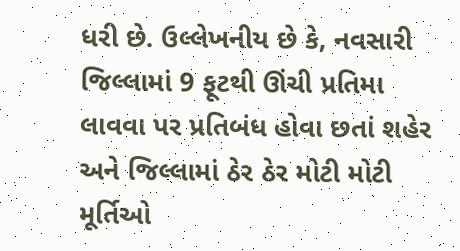ધરી છે. ઉલ્લેખનીય છે કે, નવસારી જિલ્લામાં 9 ફૂટથી ઊંચી પ્રતિમા લાવવા પર પ્રતિબંધ હોવા છતાં શહેર અને જિલ્લામાં ઠેર ઠેર મોટી મોટી મૂર્તિઓ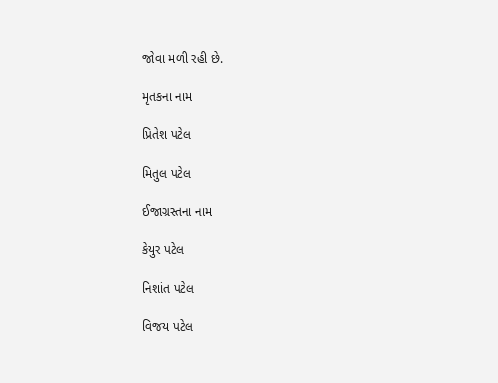જોવા મળી રહી છે.

મૃતકના નામ

પ્રિતેશ પટેલ

મિતુલ પટેલ

ઈજાગ્રસ્તના નામ

કેયુર પટેલ

નિશાંત પટેલ

વિજય પટેલ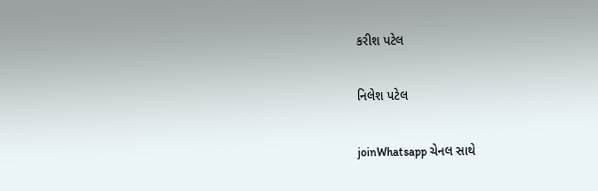કરીશ પટેલ

નિલેશ પટેલ

joinWhatsapp ચેનલ સાથે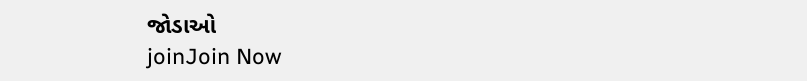જોડાઓ
joinJoin Now